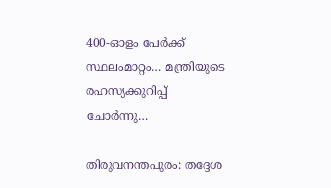400-ഓളം പേർക്ക് സ്ഥലംമാറ്റം… മന്ത്രിയുടെ രഹസ്യക്കുറിപ്പ് ചോർന്നു…

തിരുവനന്തപുരം: തദ്ദേശ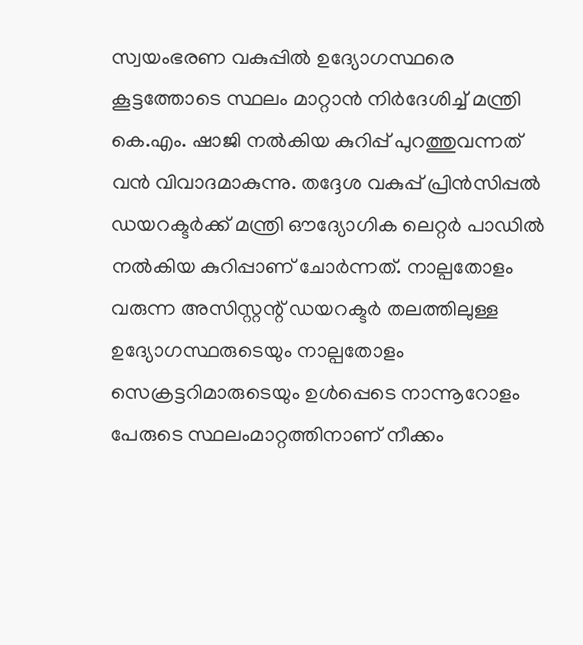സ്വയംഭരണ വകുപ്പിൽ ഉദ്യോഗസ്ഥരെ കൂട്ടത്തോടെ സ്ഥലം മാറ്റാൻ നിർദേശിച്ച് മന്ത്രി കെ.എം. ഷാജി നൽകിയ കുറിപ്പ് പുറത്തുവന്നത് വൻ വിവാദമാകുന്നു. തദ്ദേശ വകുപ്പ് പ്രിൻസിപ്പൽ ഡയറക്ടർക്ക് മന്ത്രി ഔദ്യോഗിക ലെറ്റർ പാഡിൽ നൽകിയ കുറിപ്പാണ് ചോർന്നത്. നാല്പതോളം വരുന്ന അസിസ്റ്റന്റ് ഡയറക്ടർ തലത്തിലുള്ള ഉദ്യോഗസ്ഥരുടെയും നാല്പതോളം സെക്രട്ടറിമാരുടെയും ഉൾപ്പെടെ നാന്നൂറോളം പേരുടെ സ്ഥലംമാറ്റത്തിനാണ് നീക്കം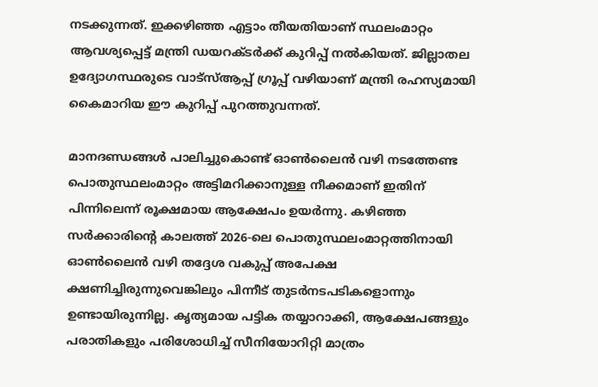നടക്കുന്നത്. ഇക്കഴിഞ്ഞ എട്ടാം തീയതിയാണ് സ്ഥലംമാറ്റം ആവശ്യപ്പെട്ട് മന്ത്രി ഡയറക്ടർക്ക് കുറിപ്പ് നൽകിയത്. ജില്ലാതല ഉദ്യോഗസ്ഥരുടെ വാട്സ്ആപ്പ് ഗ്രൂപ്പ് വഴിയാണ് മന്ത്രി രഹസ്യമായി കൈമാറിയ ഈ കുറിപ്പ് പുറത്തുവന്നത്.

മാനദണ്ഡങ്ങൾ പാലിച്ചുകൊണ്ട് ഓൺലൈൻ വഴി നടത്തേണ്ട പൊതുസ്ഥലംമാറ്റം അട്ടിമറിക്കാനുള്ള നീക്കമാണ് ഇതിന് പിന്നിലെന്ന് രൂക്ഷമായ ആക്ഷേപം ഉയർന്നു. കഴിഞ്ഞ സർക്കാരിൻ്റെ കാലത്ത് 2026-ലെ പൊതുസ്ഥലംമാറ്റത്തിനായി ഓൺലൈൻ വഴി തദ്ദേശ വകുപ്പ് അപേക്ഷ ക്ഷണിച്ചിരുന്നുവെങ്കിലും പിന്നീട് തുടർനടപടികളൊന്നും ഉണ്ടായിരുന്നില്ല. കൃത്യമായ പട്ടിക തയ്യാറാക്കി, ആക്ഷേപങ്ങളും പരാതികളും പരിശോധിച്ച് സീനിയോറിറ്റി മാത്രം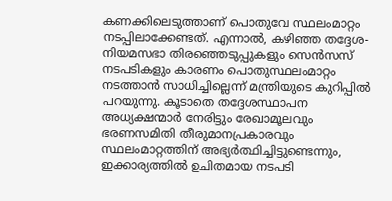കണക്കിലെടുത്താണ് പൊതുവേ സ്ഥലംമാറ്റം നടപ്പിലാക്കേണ്ടത്. എന്നാൽ, കഴിഞ്ഞ തദ്ദേശ-നിയമസഭാ തിരഞ്ഞെടുപ്പുകളും സെൻസസ് നടപടികളും കാരണം പൊതുസ്ഥലംമാറ്റം നടത്താൻ സാധിച്ചില്ലെന്ന് മന്ത്രിയുടെ കുറിപ്പിൽ പറയുന്നു. കൂടാതെ തദ്ദേശസ്ഥാപന അധ്യക്ഷന്മാർ നേരിട്ടും രേഖാമൂലവും ഭരണസമിതി തീരുമാനപ്രകാരവും സ്ഥലംമാറ്റത്തിന് അഭ്യർത്ഥിച്ചിട്ടുണ്ടെന്നും, ഇക്കാര്യത്തിൽ ഉചിതമായ നടപടി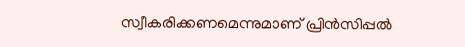സ്വീകരിക്കണമെന്നുമാണ് പ്രിൻസിപ്പൽ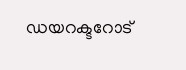ഡയറക്ടറോട്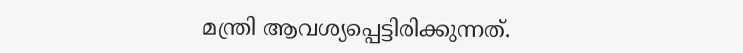മന്ത്രി ആവശ്യപ്പെട്ടിരിക്കുന്നത്.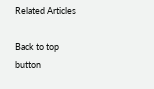Related Articles

Back to top button